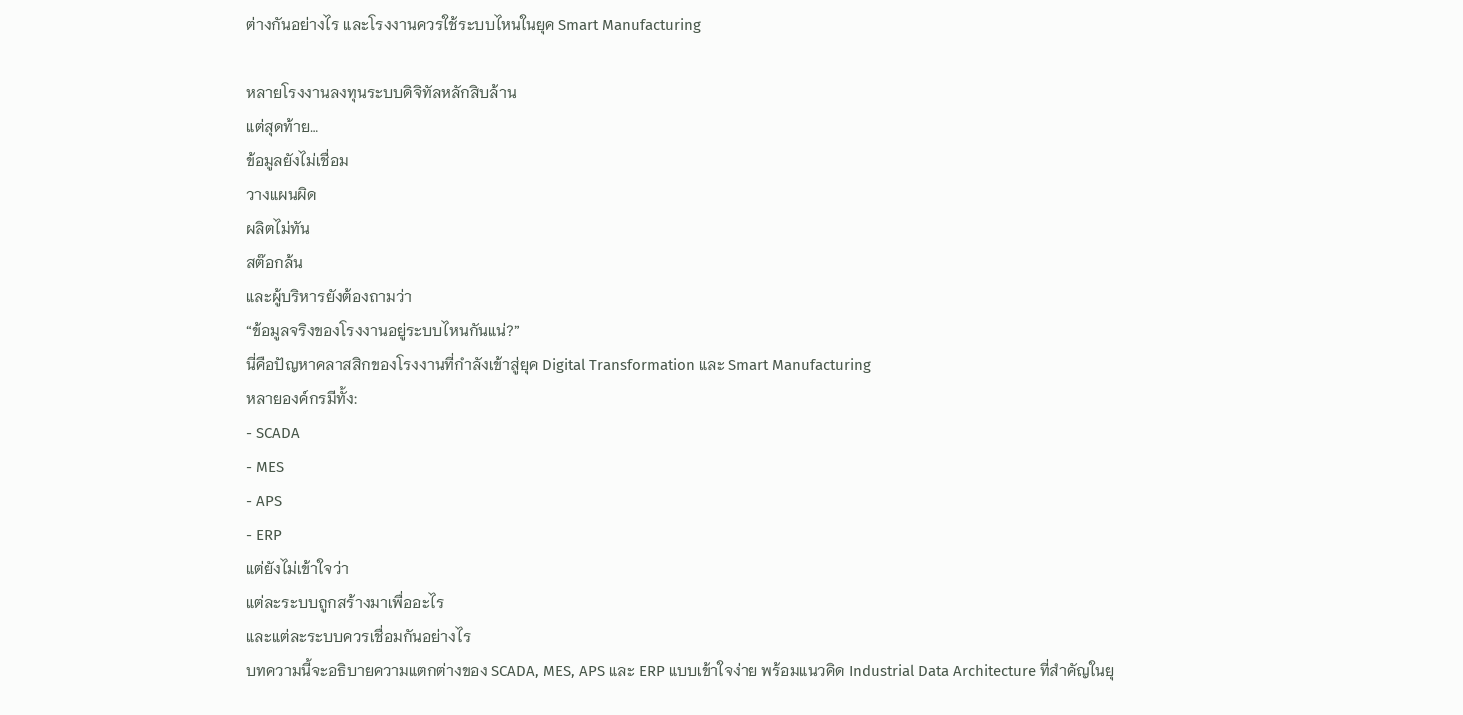ต่างกันอย่างไร และโรงงานควรใช้ระบบไหนในยุค Smart Manufacturing

หลายโรงงานลงทุนระบบดิจิทัลหลักสิบล้าน
แต่สุดท้าย…
ข้อมูลยังไม่เชื่อม
วางแผนผิด
ผลิตไม่ทัน
สต๊อกล้น
และผู้บริหารยังต้องถามว่า
“ข้อมูลจริงของโรงงานอยู่ระบบไหนกันแน่?”
นี่คือปัญหาคลาสสิกของโรงงานที่กำลังเข้าสู่ยุค Digital Transformation และ Smart Manufacturing
หลายองค์กรมีทั้ง:
- SCADA
- MES
- APS
- ERP
แต่ยังไม่เข้าใจว่า
แต่ละระบบถูกสร้างมาเพื่ออะไร
และแต่ละระบบควรเชื่อมกันอย่างไร
บทความนี้จะอธิบายความแตกต่างของ SCADA, MES, APS และ ERP แบบเข้าใจง่าย พร้อมแนวคิด Industrial Data Architecture ที่สำคัญในยุ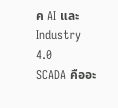ค AI และ Industry 4.0
SCADA คืออะ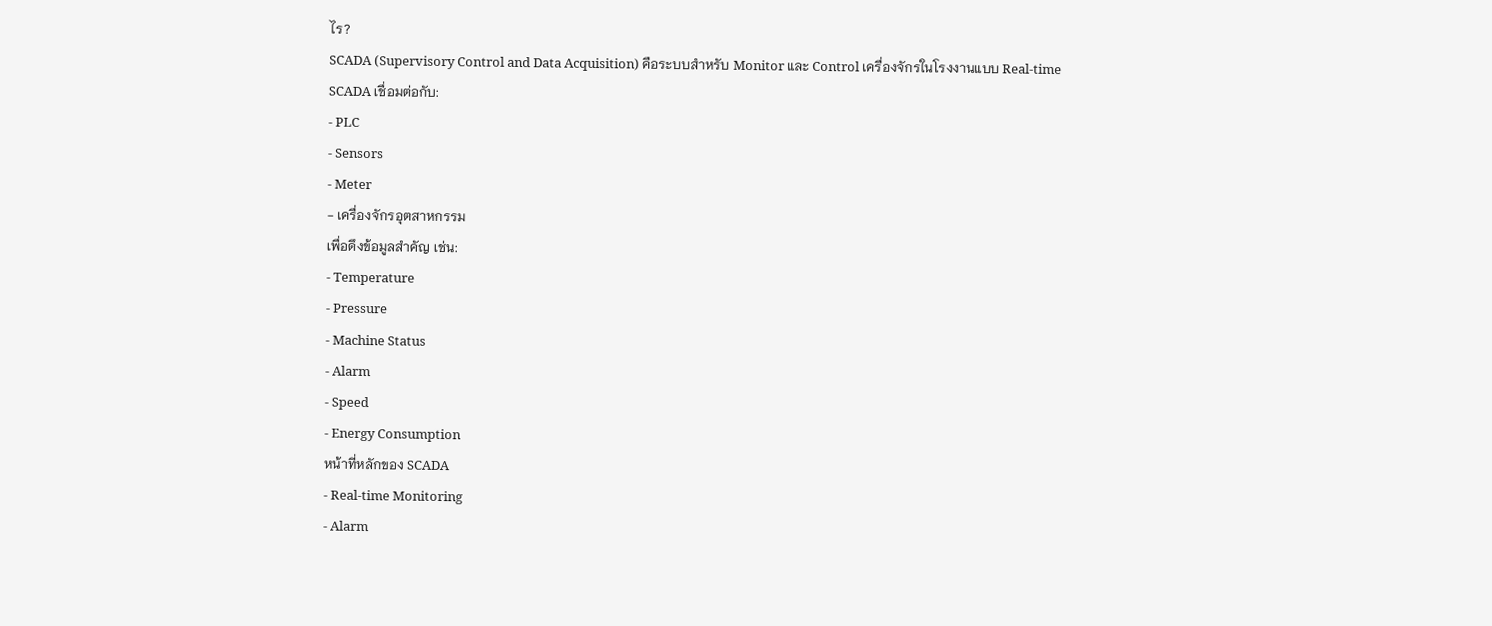ไร?
SCADA (Supervisory Control and Data Acquisition) คือระบบสำหรับ Monitor และ Control เครื่องจักรในโรงงานแบบ Real-time
SCADA เชื่อมต่อกับ:
- PLC
- Sensors
- Meter
- เครื่องจักรอุตสาหกรรม
เพื่อดึงข้อมูลสำคัญ เช่น:
- Temperature
- Pressure
- Machine Status
- Alarm
- Speed
- Energy Consumption
หน้าที่หลักของ SCADA
- Real-time Monitoring
- Alarm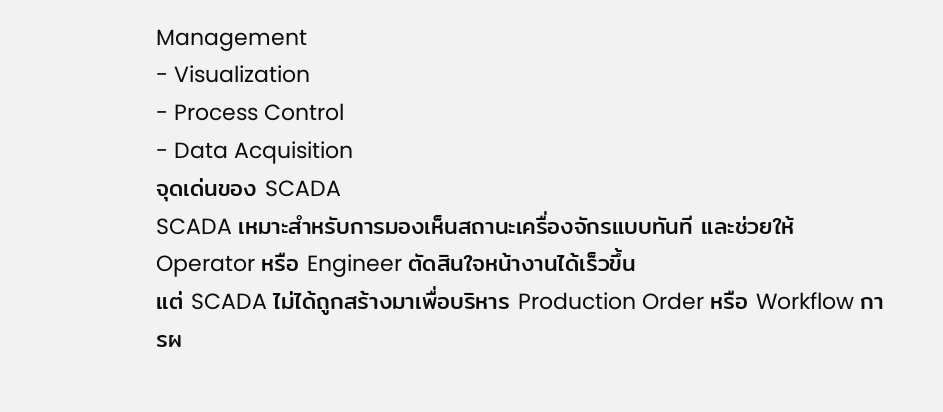Management
- Visualization
- Process Control
- Data Acquisition
จุดเด่นของ SCADA
SCADA เหมาะสำหรับการมองเห็นสถานะเครื่องจักรแบบทันที และช่วยให้ Operator หรือ Engineer ตัดสินใจหน้างานได้เร็วขึ้น
แต่ SCADA ไม่ได้ถูกสร้างมาเพื่อบริหาร Production Order หรือ Workflow การผ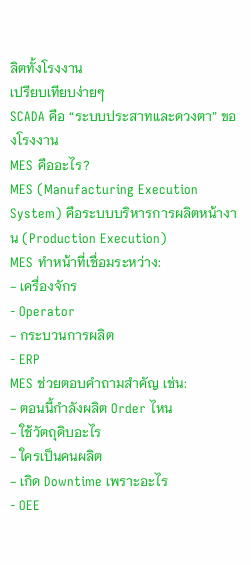ลิตทั้งโรงงาน
เปรียบเทียบง่ายๆ
SCADA คือ “ระบบประสาทและดวงตา” ของโรงงาน
MES คืออะไร?
MES (Manufacturing Execution System) คือระบบบริหารการผลิตหน้างาน (Production Execution)
MES ทำหน้าที่เชื่อมระหว่าง:
- เครื่องจักร
- Operator
- กระบวนการผลิต
- ERP
MES ช่วยตอบคำถามสำคัญ เช่น:
- ตอนนี้กำลังผลิต Order ไหน
- ใช้วัตถุดิบอะไร
- ใครเป็นคนผลิต
- เกิด Downtime เพราะอะไร
- OEE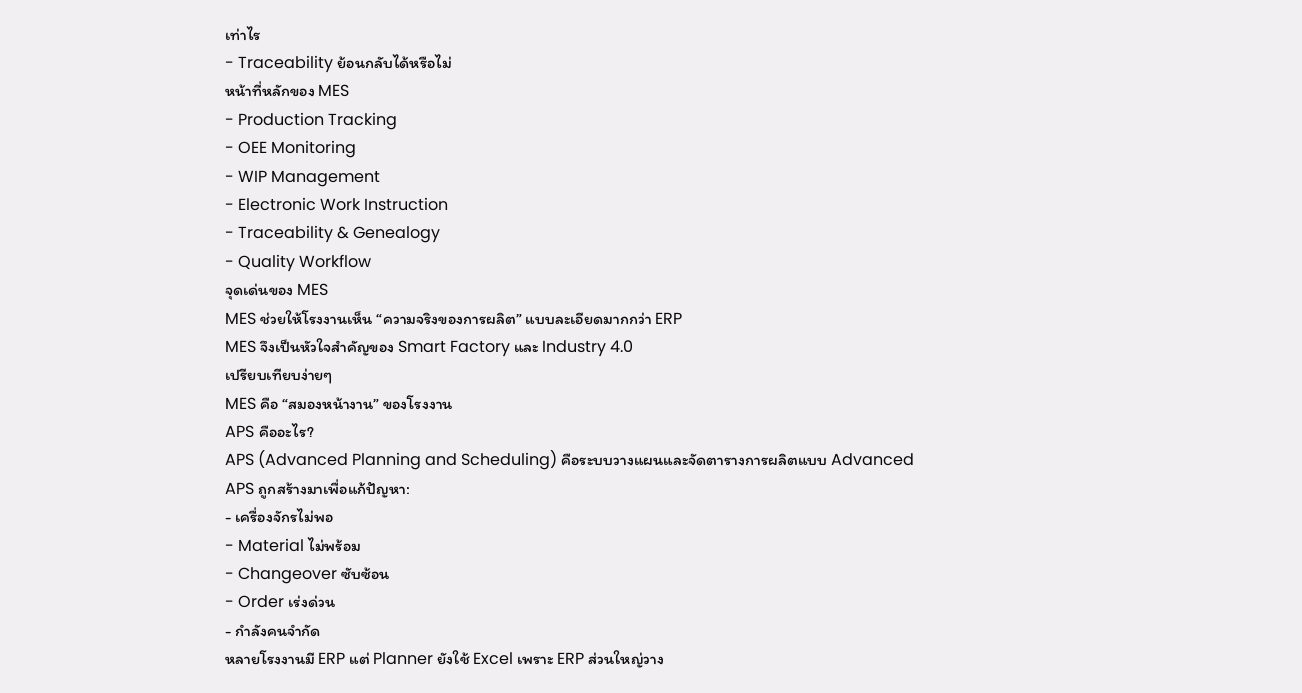เท่าไร
- Traceability ย้อนกลับได้หรือไม่
หน้าที่หลักของ MES
- Production Tracking
- OEE Monitoring
- WIP Management
- Electronic Work Instruction
- Traceability & Genealogy
- Quality Workflow
จุดเด่นของ MES
MES ช่วยให้โรงงานเห็น “ความจริงของการผลิต” แบบละเอียดมากกว่า ERP
MES จึงเป็นหัวใจสำคัญของ Smart Factory และ Industry 4.0
เปรียบเทียบง่ายๆ
MES คือ “สมองหน้างาน” ของโรงงาน
APS คืออะไร?
APS (Advanced Planning and Scheduling) คือระบบวางแผนและจัดตารางการผลิตแบบ Advanced
APS ถูกสร้างมาเพื่อแก้ปัญหา:
- เครื่องจักรไม่พอ
- Material ไม่พร้อม
- Changeover ซับซ้อน
- Order เร่งด่วน
- กำลังคนจำกัด
หลายโรงงานมี ERP แต่ Planner ยังใช้ Excel เพราะ ERP ส่วนใหญ่วาง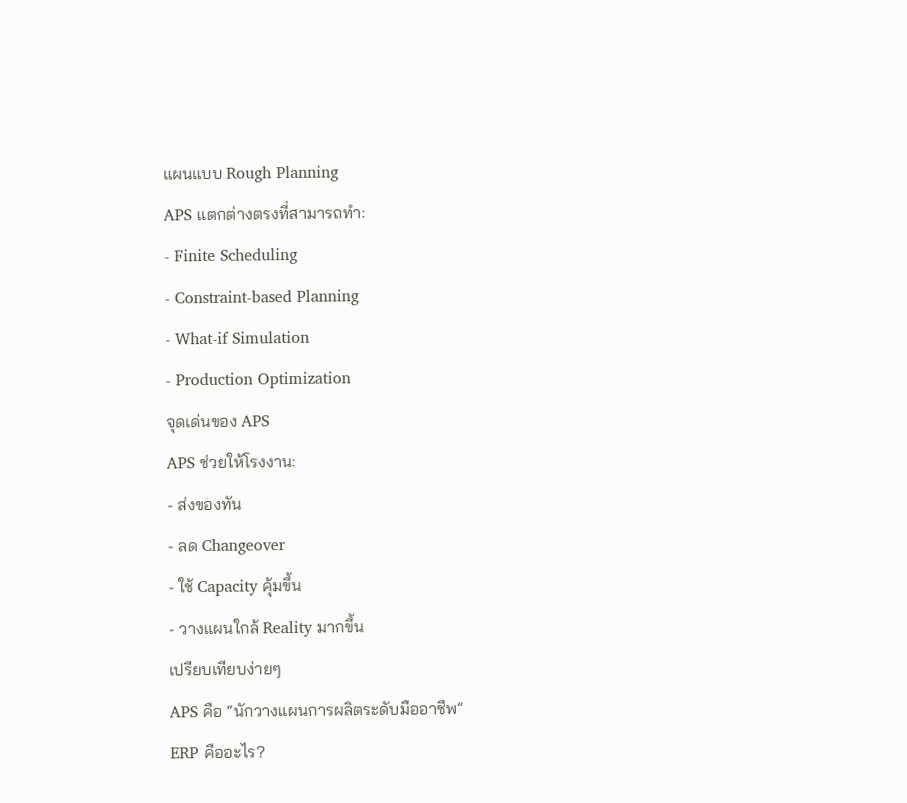แผนแบบ Rough Planning
APS แตกต่างตรงที่สามารถทำ:
- Finite Scheduling
- Constraint-based Planning
- What-if Simulation
- Production Optimization
จุดเด่นของ APS
APS ช่วยให้โรงงาน:
- ส่งของทัน
- ลด Changeover
- ใช้ Capacity คุ้มขึ้น
- วางแผนใกล้ Reality มากขึ้น
เปรียบเทียบง่ายๆ
APS คือ “นักวางแผนการผลิตระดับมืออาชีพ”
ERP คืออะไร?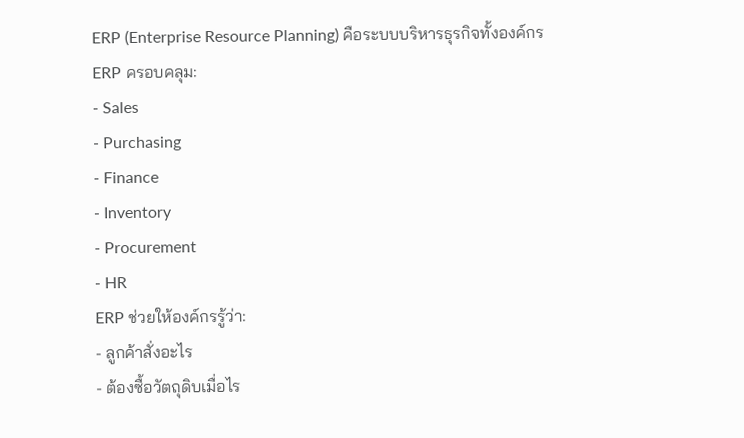ERP (Enterprise Resource Planning) คือระบบบริหารธุรกิจทั้งองค์กร
ERP ครอบคลุม:
- Sales
- Purchasing
- Finance
- Inventory
- Procurement
- HR
ERP ช่วยให้องค์กรรู้ว่า:
- ลูกค้าสั่งอะไร
- ต้องซื้อวัตถุดิบเมื่อไร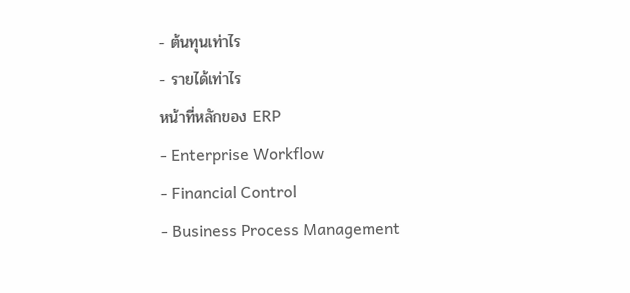- ต้นทุนเท่าไร
- รายได้เท่าไร
หน้าที่หลักของ ERP
- Enterprise Workflow
- Financial Control
- Business Process Management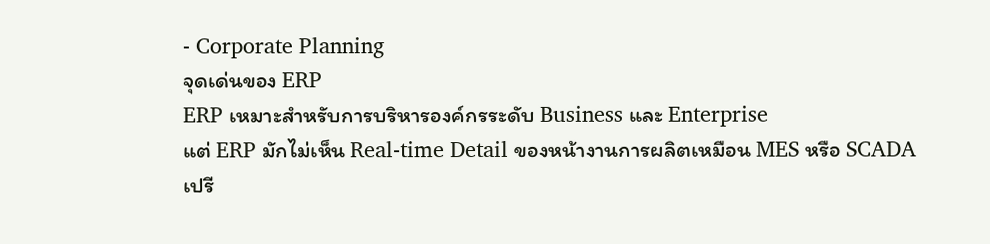- Corporate Planning
จุดเด่นของ ERP
ERP เหมาะสำหรับการบริหารองค์กรระดับ Business และ Enterprise
แต่ ERP มักไม่เห็น Real-time Detail ของหน้างานการผลิตเหมือน MES หรือ SCADA
เปรี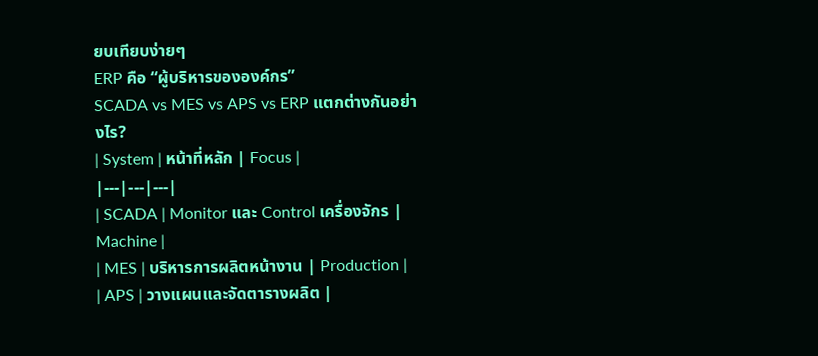ยบเทียบง่ายๆ
ERP คือ “ผู้บริหารขององค์กร”
SCADA vs MES vs APS vs ERP แตกต่างกันอย่างไร?
| System | หน้าที่หลัก | Focus |
|---|---|---|
| SCADA | Monitor และ Control เครื่องจักร | Machine |
| MES | บริหารการผลิตหน้างาน | Production |
| APS | วางแผนและจัดตารางผลิต |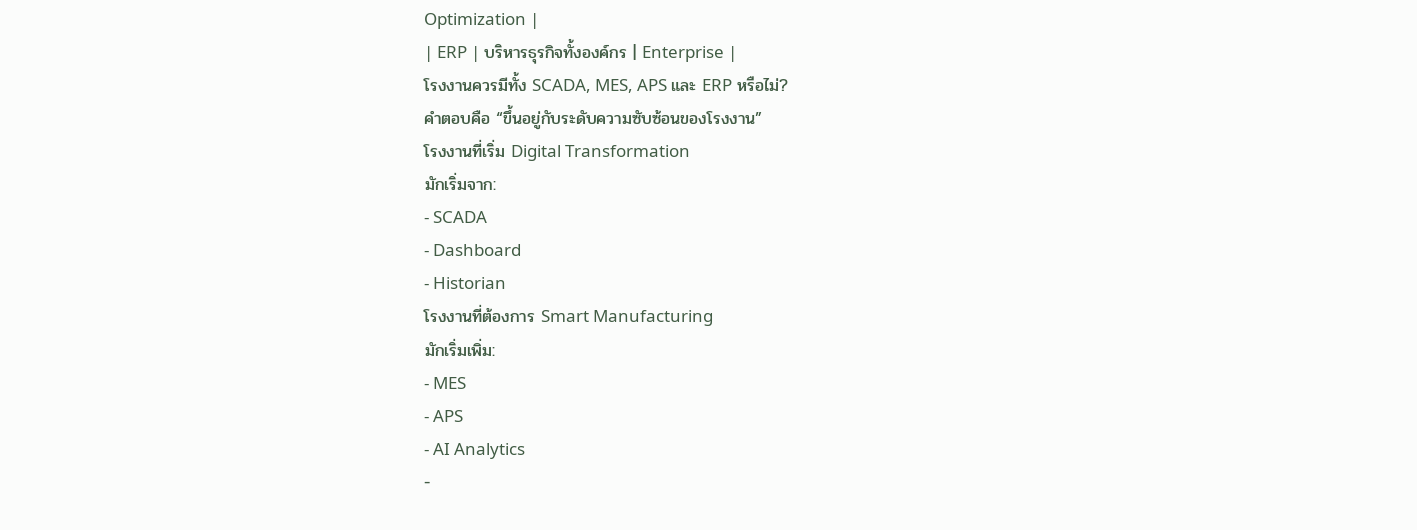Optimization |
| ERP | บริหารธุรกิจทั้งองค์กร | Enterprise |
โรงงานควรมีทั้ง SCADA, MES, APS และ ERP หรือไม่?
คำตอบคือ “ขึ้นอยู่กับระดับความซับซ้อนของโรงงาน”
โรงงานที่เริ่ม Digital Transformation
มักเริ่มจาก:
- SCADA
- Dashboard
- Historian
โรงงานที่ต้องการ Smart Manufacturing
มักเริ่มเพิ่ม:
- MES
- APS
- AI Analytics
-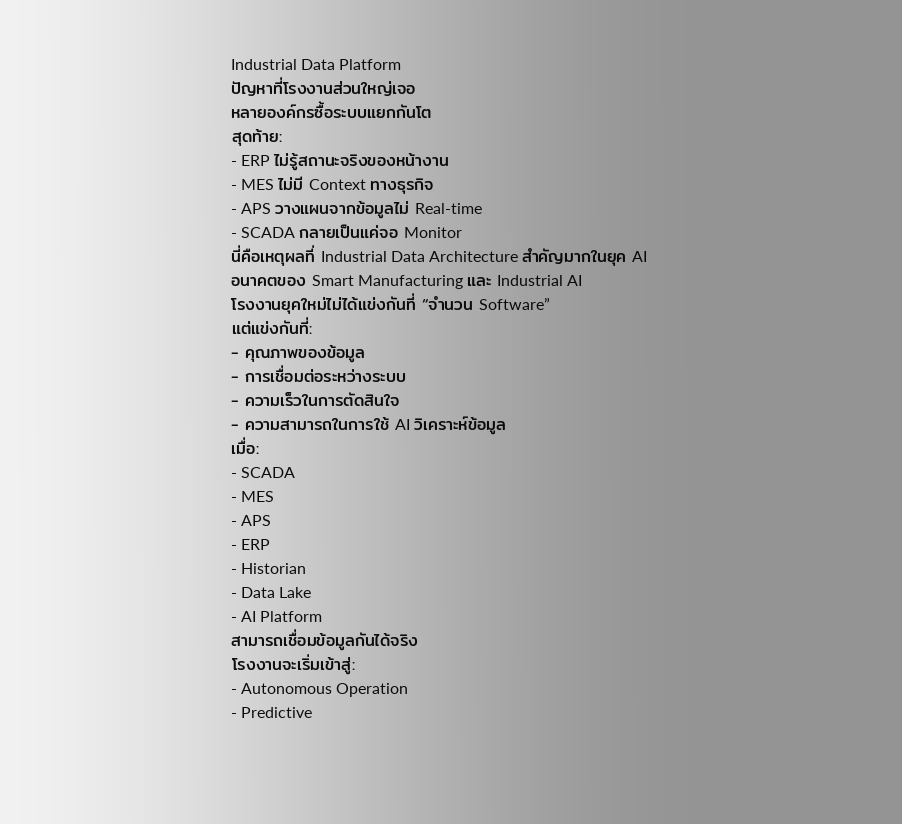Industrial Data Platform
ปัญหาที่โรงงานส่วนใหญ่เจอ
หลายองค์กรซื้อระบบแยกกันโต
สุดท้าย:
- ERP ไม่รู้สถานะจริงของหน้างาน
- MES ไม่มี Context ทางธุรกิจ
- APS วางแผนจากข้อมูลไม่ Real-time
- SCADA กลายเป็นแค่จอ Monitor
นี่คือเหตุผลที่ Industrial Data Architecture สำคัญมากในยุค AI
อนาคตของ Smart Manufacturing และ Industrial AI
โรงงานยุคใหม่ไม่ได้แข่งกันที่ “จำนวน Software”
แต่แข่งกันที่:
- คุณภาพของข้อมูล
- การเชื่อมต่อระหว่างระบบ
- ความเร็วในการตัดสินใจ
- ความสามารถในการใช้ AI วิเคราะห์ข้อมูล
เมื่อ:
- SCADA
- MES
- APS
- ERP
- Historian
- Data Lake
- AI Platform
สามารถเชื่อมข้อมูลกันได้จริง
โรงงานจะเริ่มเข้าสู่:
- Autonomous Operation
- Predictive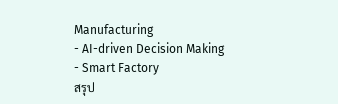Manufacturing
- AI-driven Decision Making
- Smart Factory
สรุป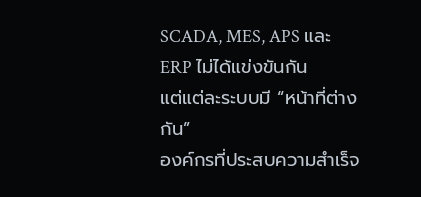SCADA, MES, APS และ ERP ไม่ได้แข่งขันกัน
แต่แต่ละระบบมี “หน้าที่ต่างกัน”
องค์กรที่ประสบความสำเร็จ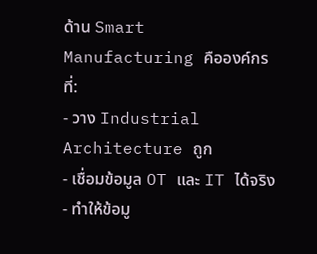ด้าน Smart Manufacturing คือองค์กรที่:
- วาง Industrial Architecture ถูก
- เชื่อมข้อมูล OT และ IT ได้จริง
- ทำให้ข้อมู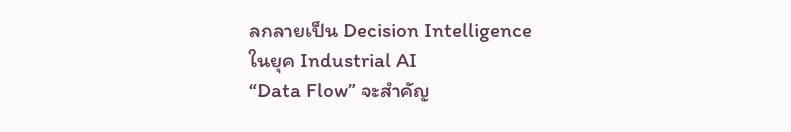ลกลายเป็น Decision Intelligence
ในยุค Industrial AI
“Data Flow” จะสำคัญ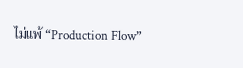ไม่แพ้ “Production Flow”